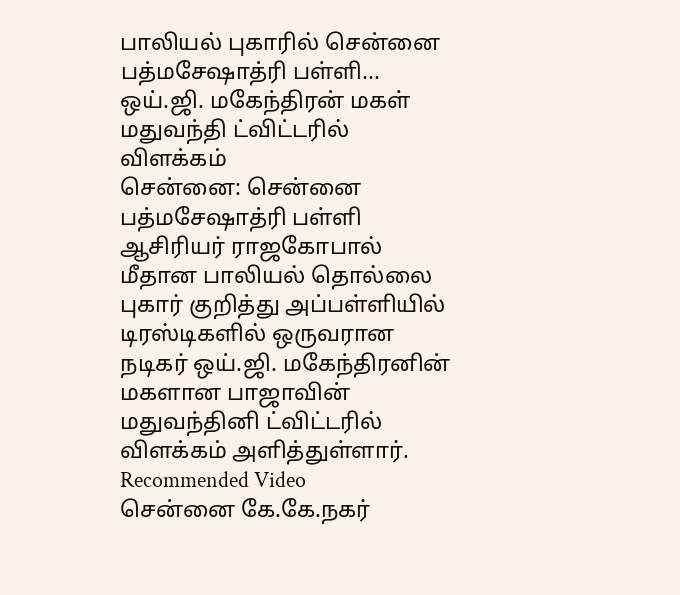பாலியல் புகாரில் சென்னை பத்மசேஷாத்ரி பள்ளி... ஒய்.ஜி. மகேந்திரன் மகள் மதுவந்தி ட்விட்டரில் விளக்கம்
சென்னை: சென்னை பத்மசேஷாத்ரி பள்ளி ஆசிரியர் ராஜகோபால் மீதான பாலியல் தொல்லை புகார் குறித்து அப்பள்ளியில் டிரஸ்டிகளில் ஒருவரான நடிகர் ஒய்.ஜி. மகேந்திரனின் மகளான பாஜாவின் மதுவந்தினி ட்விட்டரில் விளக்கம் அளித்துள்ளார்.
Recommended Video
சென்னை கே.கே.நகர்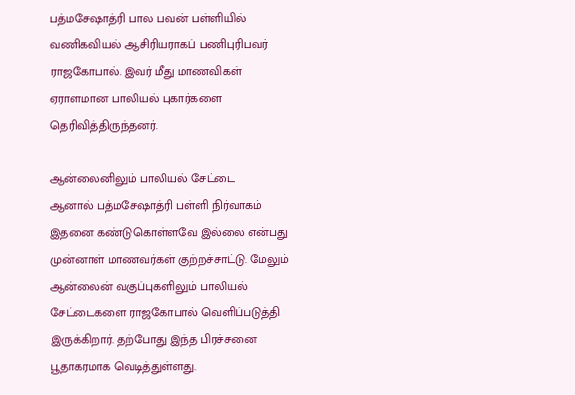பத்மசேஷாத்ரி பால பவன் பள்ளியில் வணிகவியல் ஆசிரியராகப் பணிபுரிபவர் ராஜகோபால். இவர் மீது மாணவிகள் ஏராளமான பாலியல் புகார்களை தெரிவித்திருந்தனர்.

ஆன்லைனிலும் பாலியல் சேட்டை
ஆனால் பத்மசேஷாத்ரி பள்ளி நிர்வாகம் இதனை கண்டுகொள்ளவே இல்லை என்பது முன்னாள் மாணவர்கள் குற்றச்சாட்டு. மேலும் ஆன்லைன் வகுப்புகளிலும் பாலியல் சேட்டைகளை ராஜகோபால் வெளிப்படுத்தி இருக்கிறார். தற்போது இந்த பிரச்சனை பூதாகரமாக வெடித்துள்ளது.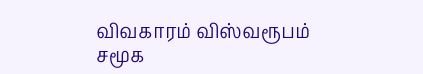விவகாரம் விஸ்வரூபம்
சமூக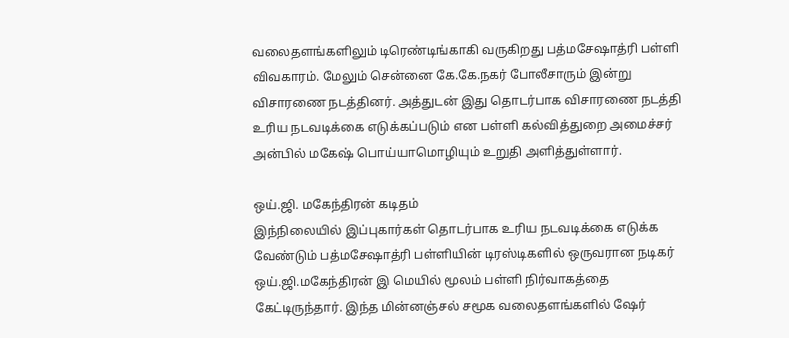வலைதளங்களிலும் டிரெண்டிங்காகி வருகிறது பத்மசேஷாத்ரி பள்ளி விவகாரம். மேலும் சென்னை கே.கே.நகர் போலீசாரும் இன்று விசாரணை நடத்தினர். அத்துடன் இது தொடர்பாக விசாரணை நடத்தி உரிய நடவடிக்கை எடுக்கப்படும் என பள்ளி கல்வித்துறை அமைச்சர் அன்பில் மகேஷ் பொய்யாமொழியும் உறுதி அளித்துள்ளார்.

ஒய்.ஜி. மகேந்திரன் கடிதம்
இந்நிலையில் இப்புகார்கள் தொடர்பாக உரிய நடவடிக்கை எடுக்க வேண்டும் பத்மசேஷாத்ரி பள்ளியின் டிரஸ்டிகளில் ஒருவரான நடிகர் ஒய்.ஜி.மகேந்திரன் இ மெயில் மூலம் பள்ளி நிர்வாகத்தை கேட்டிருந்தார். இந்த மின்னஞ்சல் சமூக வலைதளங்களில் ஷேர்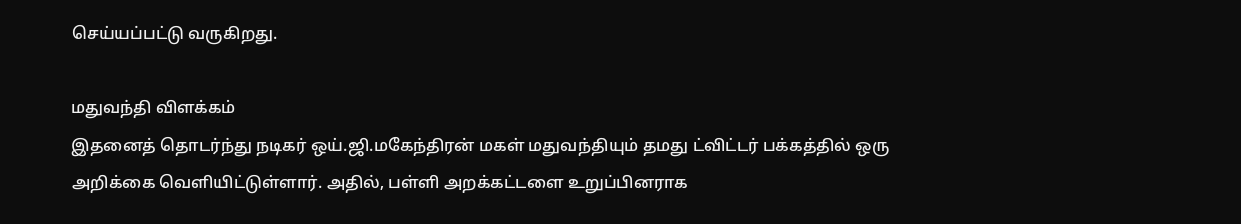செய்யப்பட்டு வருகிறது.

மதுவந்தி விளக்கம்
இதனைத் தொடர்ந்து நடிகர் ஒய்.ஜி.மகேந்திரன் மகள் மதுவந்தியும் தமது ட்விட்டர் பக்கத்தில் ஒரு அறிக்கை வெளியிட்டுள்ளார். அதில், பள்ளி அறக்கட்டளை உறுப்பினராக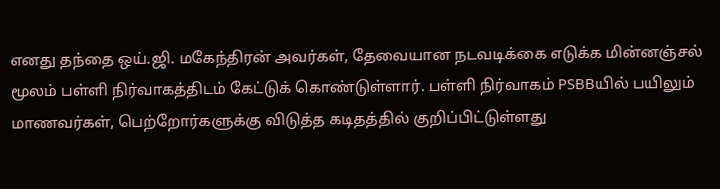எனது தந்தை ஒய்.ஜி. மகேந்திரன் அவர்கள், தேவையான நடவடிக்கை எடுக்க மின்னஞ்சல் மூலம் பள்ளி நிர்வாகத்திடம் கேட்டுக் கொண்டுள்ளார். பள்ளி நிர்வாகம் PSBBயில் பயிலும் மாணவர்கள், பெற்றோர்களுக்கு விடுத்த கடிதத்தில் குறிப்பிட்டுள்ளது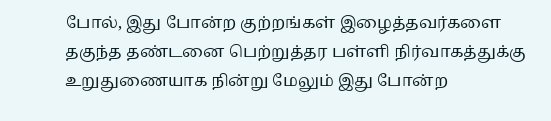போல், இது போன்ற குற்றங்கள் இழைத்தவர்களை தகுந்த தண்டனை பெற்றுத்தர பள்ளி நிர்வாகத்துக்கு உறுதுணையாக நின்று மேலும் இது போன்ற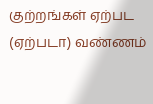குற்றங்கள் ஏற்பட (ஏற்படா) வண்ணம்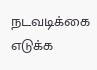நடவடிக்கை எடுக்க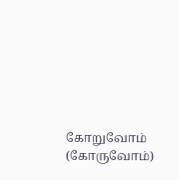கோறுவோம் (கோருவோம்)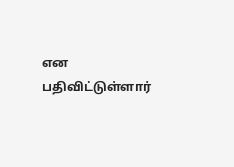என பதிவிட்டுள்ளார்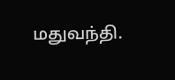மதுவந்தி.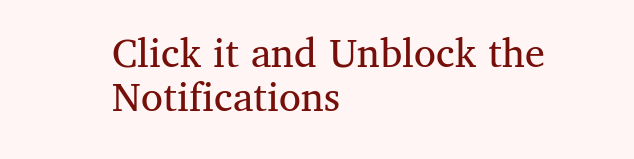Click it and Unblock the Notifications